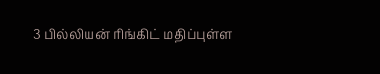3 பில்லியன் ரிங்கிட் மதிப்புள்ள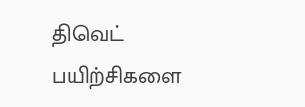திவெட் பயிற்சிகளை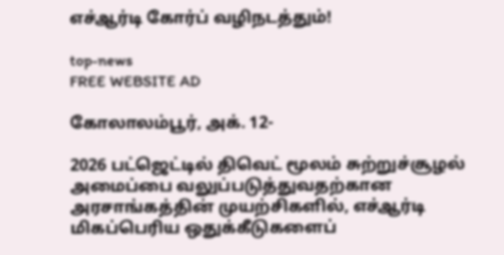எச்ஆர்டி கோர்ப் வழிநடத்தும்!

top-news
FREE WEBSITE AD

கோலாலம்பூர், அக். 12-

2026 பட்ஜெட்டில் திவெட் மூலம் சுற்றுச்சூழல் அமைப்பை வலுப்படுத்துவதற்கான அரசாங்கத்தின் முயற்சிகளில், எச்ஆர்டி மிகப்பெரிய ஒதுக்கீடுகளைப்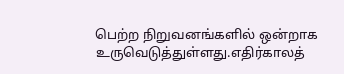பெற்ற நிறுவனங்களில் ஒன்றாக உருவெடுத்துள்ளது.எதிர்காலத்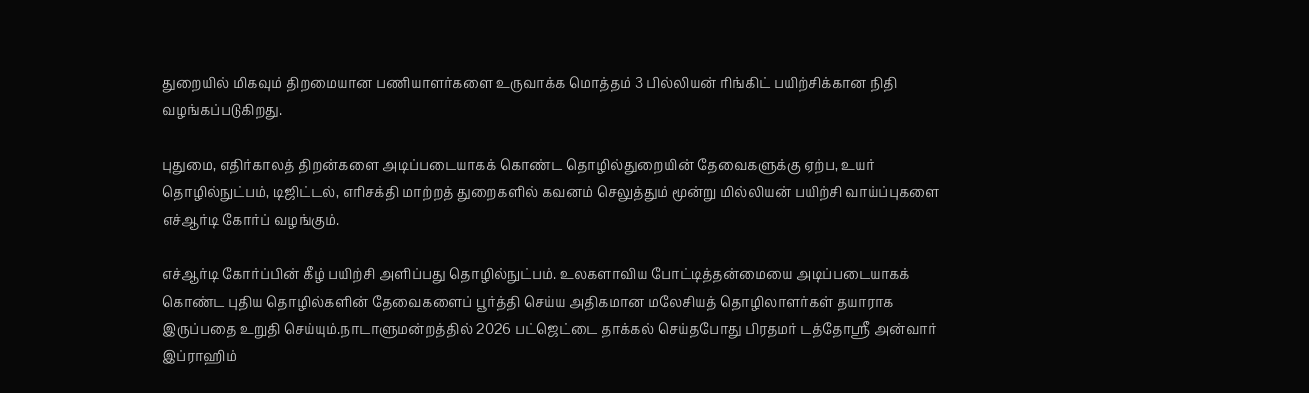துறையில் மிகவும் திறமையான பணியாளர்களை உருவாக்க மொத்தம் 3 பில்லியன் ரிங்கிட் பயிற்சிக்கான நிதி வழங்கப்படுகிறது.

புதுமை, எதிர்காலத் திறன்களை அடிப்படையாகக் கொண்ட தொழில்துறையின் தேவைகளுக்கு ஏற்ப, உயர் தொழில்நுட்பம், டிஜிட்டல், எரிசக்தி மாற்றத் துறைகளில் கவனம் செலுத்தும் மூன்று மில்லியன் பயிற்சி வாய்ப்புகளை எச்ஆர்டி கோர்ப் வழங்கும்.

எச்ஆர்டி கோர்ப்பின் கீழ் பயிற்சி அளிப்பது தொழில்நுட்பம். உலகளாவிய போட்டித்தன்மையை அடிப்படையாகக் கொண்ட புதிய தொழில்களின் தேவைகளைப் பூர்த்தி செய்ய அதிகமான மலேசியத் தொழிலாளர்கள் தயாராக இருப்பதை உறுதி செய்யும்.நாடாளுமன்றத்தில் 2026 பட்ஜெட்டை தாக்கல் செய்தபோது பிரதமர் டத்தோஸ்ரீ அன்வார் இப்ராஹிம்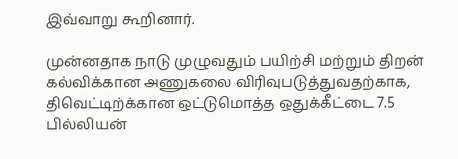இவ்வாறு கூறினார்.

முன்னதாக நாடு முழுவதும் பயிற்சி மற்றும் திறன் கல்விக்கான அணுகலை விரிவுபடுத்துவதற்காக, திவெட்டிற்க்கான ஒட்டுமொத்த ஒதுக்கீட்டை 7.5 பில்லியன்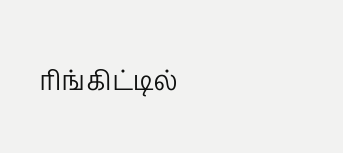ரிங்கிட்டில்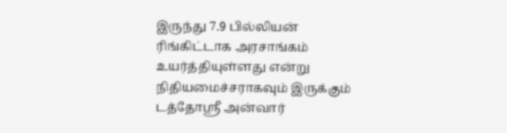இருந்து 7.9 பில்லியன் ரிங்கிட்டாக அரசாங்கம் உயர்த்தியுள்ளது என்று நிதியமைச்சராகவும் இருக்கும் டத்தோஸ்ரீ அன்வார்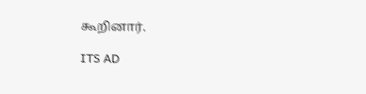கூறினார்.

ITS AD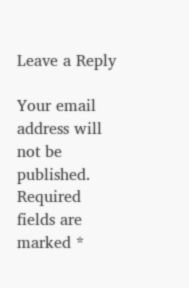Leave a Reply

Your email address will not be published. Required fields are marked *